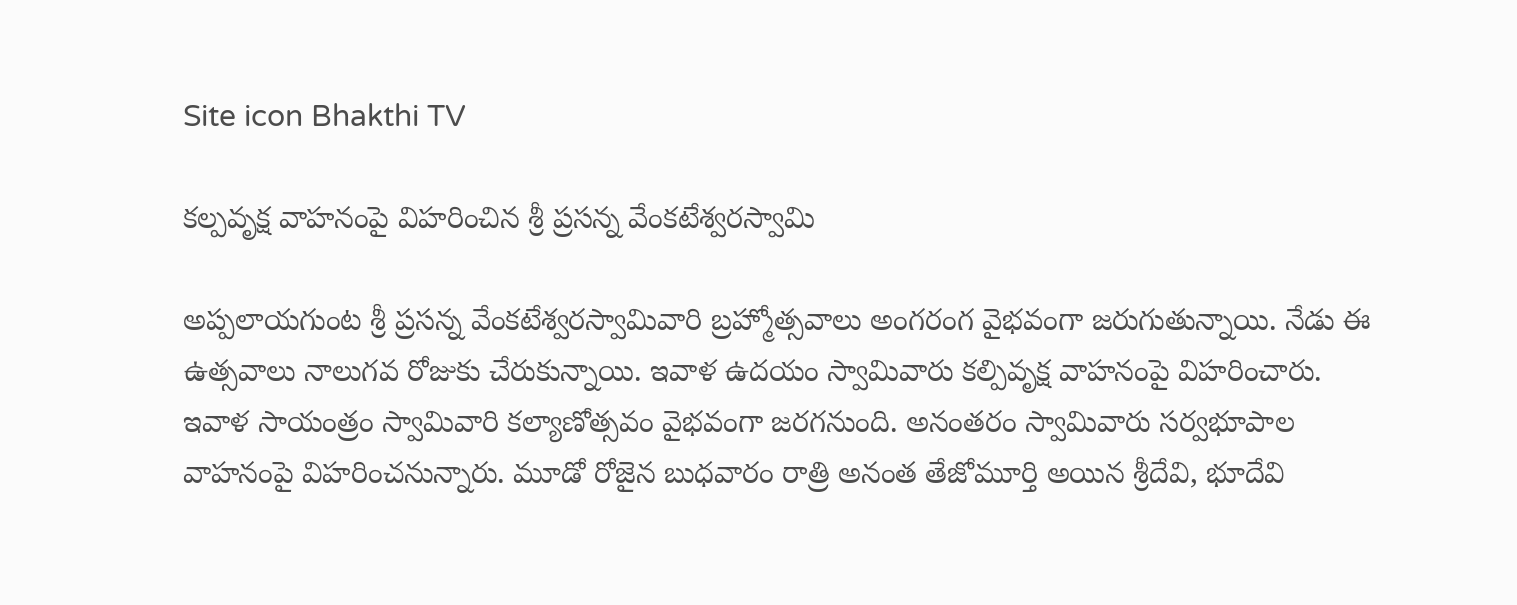Site icon Bhakthi TV

కల్పవృక్ష వాహనంపై విహరించిన శ్రీ ప్రసన్న వేంక‌టేశ్వరస్వామి

అప్పలాయగుంట శ్రీ ప్రసన్న వేంకటేశ్వరస్వామివారి బ్రహ్మోత్సవాలు అంగరంగ వైభవంగా జరుగుతున్నాయి. నేడు ఈ ఉత్సవాలు నాలుగవ రోజుకు చేరుకున్నాయి. ఇవాళ ఉదయం స్వామివారు కల్పివృక్ష వాహనంపై విహరించారు. ఇవాళ సాయంత్రం స్వామివారి కల్యాణోత్సవం వైభవంగా జరగనుంది. అనంతరం స్వామివారు సర్వభూపాల వాహనంపై విహరించనున్నారు. మూడో రోజైన బుధవారం రాత్రి అనంత తేజోమూర్తి అయిన శ్రీ‌దేవి, భూదేవి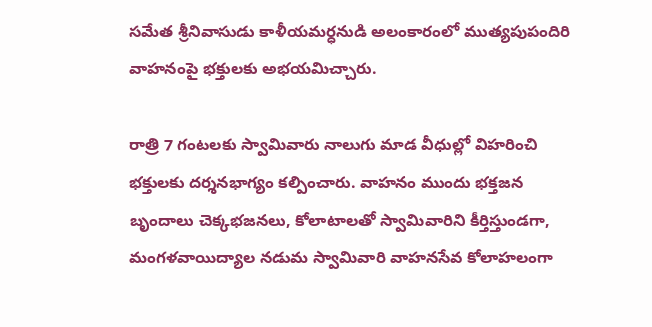స‌మేత శ్రీనివాసుడు కాళీయమర్ధనుడి అలంకారంలో ముత్యపుపందిరి వాహనంపై భక్తులకు అభయమిచ్చారు.

రాత్రి 7 గంటలకు స్వామివారు నాలుగు మాడ వీధుల్లో విహరించి భక్తులకు దర్శనభాగ్యం కల్పించారు. వాహనం ముందు భక్తజన బృందాలు చెక్కభజనలు, కోలాటాలతో స్వామివారిని కీర్తిస్తుండగా, మంగళవాయిద్యాల నడుమ స్వామివారి వాహనసేవ కోలాహలంగా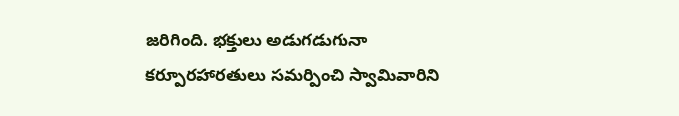జరిగింది. భక్తులు అడుగడుగునా కర్పూరహారతులు సమర్పించి స్వామివారిని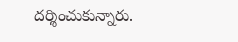దర్శించుకున్నారు.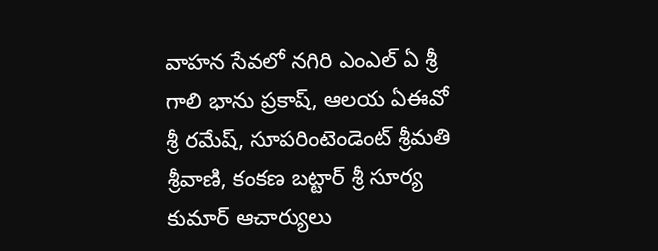వాహన సేవలో నగిరి ఎంఎల్ ఏ శ్రీ గాలి భాను ప్రకాష్, ఆలయ ఏఈవో శ్రీ రమేష్, సూపరింటెండెంట్‌ శ్రీమతి శ్రీవాణి, కంకణ బట్టార్ శ్రీ సూర్య కుమార్ ఆచార్యులు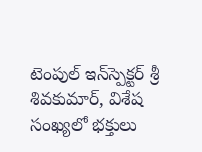టెంపుల్‌ ఇన్‌స్పెక్టర్ శ్రీ శివకుమార్, విశేష సంఖ్య‌లో భ‌క్తులు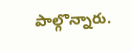పాల్గొన్నారు.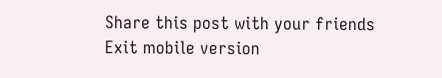Share this post with your friends
Exit mobile version